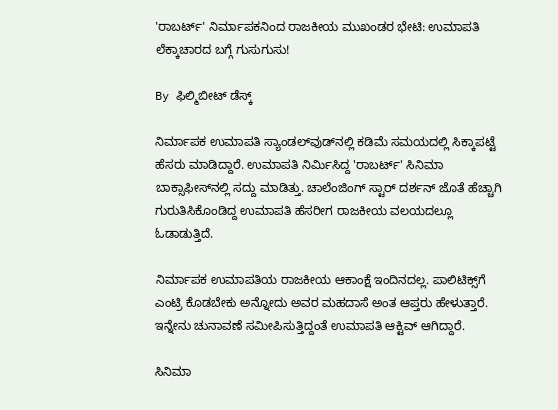'ರಾಬರ್ಟ್' ನಿರ್ಮಾಪಕನಿಂದ ರಾಜಕೀಯ ಮುಖಂಡರ ಭೇಟಿ: ಉಮಾಪತಿ ಲೆಕ್ಕಾಚಾರದ ಬಗ್ಗೆ ಗುಸುಗುಸು!

By ಫಿಲ್ಮಿಬೀಟ್ ಡೆಸ್ಕ್

ನಿರ್ಮಾಪಕ ಉಮಾಪತಿ ಸ್ಯಾಂಡಲ್‌ವುಡ್‌ನಲ್ಲಿ ಕಡಿಮೆ ಸಮಯದಲ್ಲಿ ಸಿಕ್ಕಾಪಟ್ಟೆ ಹೆಸರು ಮಾಡಿದ್ದಾರೆ. ಉಮಾಪತಿ ನಿರ್ಮಿಸಿದ್ದ 'ರಾಬರ್ಟ್' ಸಿನಿಮಾ ಬಾಕ್ಸಾಫೀಸ್‌ನಲ್ಲಿ ಸದ್ದು ಮಾಡಿತ್ತು. ಚಾಲೆಂಜಿಂಗ್ ಸ್ಟಾರ್ ದರ್ಶನ್ ಜೊತೆ ಹೆಚ್ಚಾಗಿ ಗುರುತಿಸಿಕೊಂಡಿದ್ದ ಉಮಾಪತಿ ಹೆಸರೀಗ ರಾಜಕೀಯ ವಲಯದಲ್ಲೂ ಓಡಾಡುತ್ತಿದೆ.

ನಿರ್ಮಾಪಕ ಉಮಾಪತಿಯ ರಾಜಕೀಯ ಆಕಾಂಕ್ಷೆ ಇಂದಿನದಲ್ಲ. ಪಾಲಿಟಿಕ್ಸ್‌ಗೆ ಎಂಟ್ರಿ ಕೊಡಬೇಕು ಅನ್ನೋದು ಅವರ ಮಹದಾಸೆ ಅಂತ ಆಪ್ತರು ಹೇಳುತ್ತಾರೆ. ಇನ್ನೇನು ಚುನಾವಣೆ ಸಮೀಪಿಸುತ್ತಿದ್ದಂತೆ ಉಮಾಪತಿ ಆಕ್ಟಿವ್ ಆಗಿದ್ದಾರೆ.

ಸಿನಿಮಾ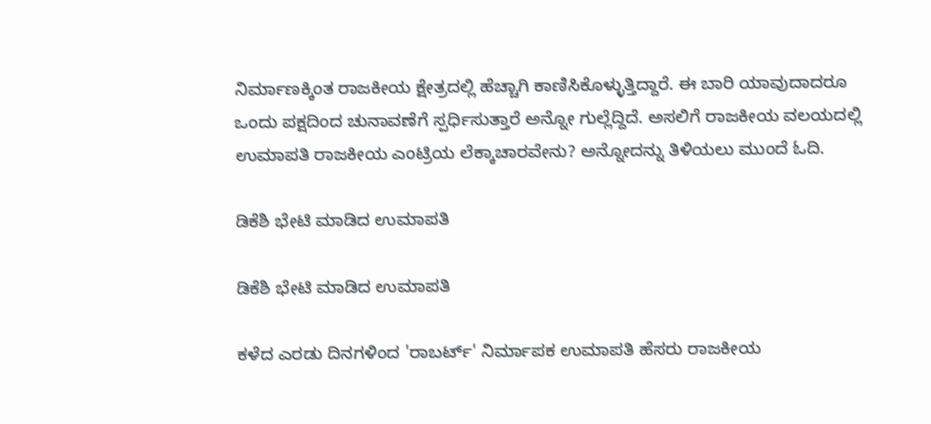ನಿರ್ಮಾಣಕ್ಕಿಂತ ರಾಜಕೀಯ ಕ್ಷೇತ್ರದಲ್ಲಿ ಹೆಚ್ಚಾಗಿ ಕಾಣಿಸಿಕೊಳ್ಳುತ್ತಿದ್ದಾರೆ. ಈ ಬಾರಿ ಯಾವುದಾದರೂ ಒಂದು ಪಕ್ಷದಿಂದ ಚುನಾವಣೆಗೆ ಸ್ಪರ್ಧಿಸುತ್ತಾರೆ ಅನ್ನೋ ಗುಲ್ಲೆದ್ದಿದೆ. ಅಸಲಿಗೆ ರಾಜಕೀಯ ವಲಯದಲ್ಲಿ ಉಮಾಪತಿ ರಾಜಕೀಯ ಎಂಟ್ರಿಯ ಲೆಕ್ಕಾಚಾರವೇನು? ಅನ್ನೋದನ್ನು ತಿಳಿಯಲು ಮುಂದೆ ಓದಿ.

ಡಿಕೆಶಿ ಭೇಟಿ ಮಾಡಿದ ಉಮಾಪತಿ

ಡಿಕೆಶಿ ಭೇಟಿ ಮಾಡಿದ ಉಮಾಪತಿ

ಕಳೆದ ಎರಡು ದಿನಗಳಿಂದ 'ರಾಬರ್ಟ್' ನಿರ್ಮಾಪಕ ಉಮಾಪತಿ ಹೆಸರು ರಾಜಕೀಯ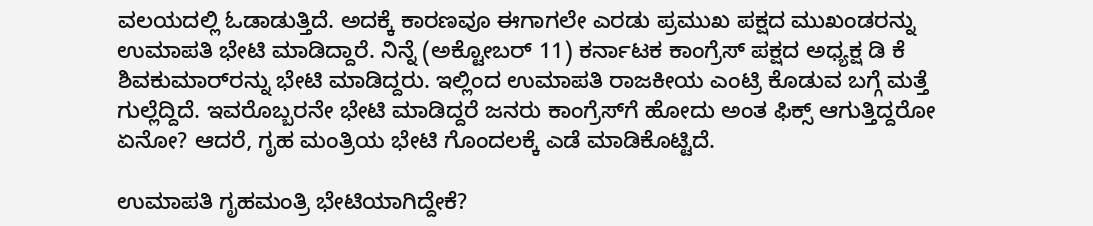ವಲಯದಲ್ಲಿ ಓಡಾಡುತ್ತಿದೆ. ಅದಕ್ಕೆ ಕಾರಣವೂ ಈಗಾಗಲೇ ಎರಡು ಪ್ರಮುಖ ಪಕ್ಷದ ಮುಖಂಡರನ್ನು ಉಮಾಪತಿ ಭೇಟಿ ಮಾಡಿದ್ದಾರೆ. ನಿನ್ನೆ (ಅಕ್ಟೋಬರ್ 11) ಕರ್ನಾಟಕ ಕಾಂಗ್ರೆಸ್ ಪಕ್ಷದ ಅಧ್ಯಕ್ಷ ಡಿ ಕೆ ಶಿವಕುಮಾರ್‌ರನ್ನು ಭೇಟಿ ಮಾಡಿದ್ದರು. ಇಲ್ಲಿಂದ ಉಮಾಪತಿ ರಾಜಕೀಯ ಎಂಟ್ರಿ ಕೊಡುವ ಬಗ್ಗೆ ಮತ್ತೆ ಗುಲ್ಲೆದ್ದಿದೆ. ಇವರೊಬ್ಬರನೇ ಭೇಟಿ ಮಾಡಿದ್ದರೆ ಜನರು ಕಾಂಗ್ರೆಸ್‌ಗೆ ಹೋದು ಅಂತ ಫಿಕ್ಸ್ ಆಗುತ್ತಿದ್ದರೋ ಏನೋ? ಆದರೆ, ಗೃಹ ಮಂತ್ರಿಯ ಭೇಟಿ ಗೊಂದಲಕ್ಕೆ ಎಡೆ ಮಾಡಿಕೊಟ್ಟಿದೆ.

ಉಮಾಪತಿ ಗೃಹಮಂತ್ರಿ ಭೇಟಿಯಾಗಿದ್ದೇಕೆ?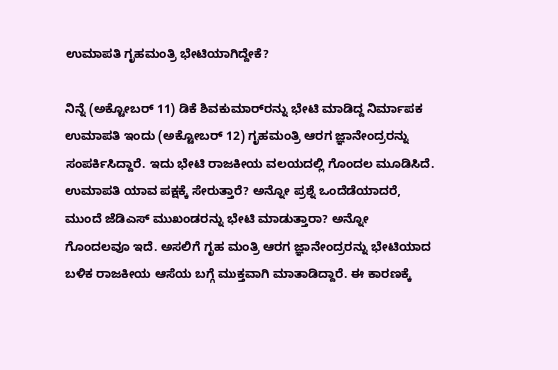ಉಮಾಪತಿ ಗೃಹಮಂತ್ರಿ ಭೇಟಿಯಾಗಿದ್ದೇಕೆ?

ನಿನ್ನೆ (ಅಕ್ಟೋಬರ್ 11) ಡಿಕೆ ಶಿವಕುಮಾರ್‌ರನ್ನು ಭೇಟಿ ಮಾಡಿದ್ದ ನಿರ್ಮಾಪಕ ಉಮಾಪತಿ ಇಂದು (ಅಕ್ಟೋಬರ್ 12) ಗೃಹಮಂತ್ರಿ ಆರಗ ಜ್ಞಾನೇಂದ್ರರನ್ನು ಸಂಪರ್ಕಿಸಿದ್ದಾರೆ. ಇದು ಭೇಟಿ ರಾಜಕೀಯ ವಲಯದಲ್ಲಿ ಗೊಂದಲ ಮೂಡಿಸಿದೆ. ಉಮಾಪತಿ ಯಾವ ಪಕ್ಷಕ್ಕೆ ಸೇರುತ್ತಾರೆ? ಅನ್ನೋ ಪ್ರಶ್ನೆ ಒಂದೆಡೆಯಾದರೆ, ಮುಂದೆ ಜೆಡಿಎಸ್‌ ಮುಖಂಡರನ್ನು ಭೇಟಿ ಮಾಡುತ್ತಾರಾ? ಅನ್ನೋ ಗೊಂದಲವೂ ಇದೆ. ಅಸಲಿಗೆ ಗೃಹ ಮಂತ್ರಿ ಆರಗ ಜ್ಞಾನೇಂದ್ರರನ್ನು ಭೇಟಿಯಾದ ಬಳಿಕ ರಾಜಕೀಯ ಆಸೆಯ ಬಗ್ಗೆ ಮುಕ್ತವಾಗಿ ಮಾತಾಡಿದ್ದಾರೆ. ಈ ಕಾರಣಕ್ಕೆ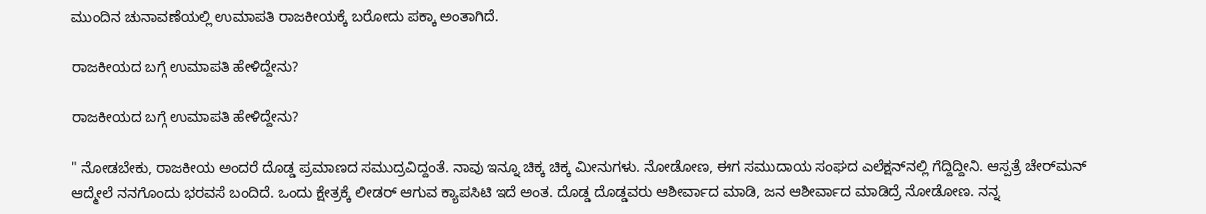ಮುಂದಿನ ಚುನಾವಣೆಯಲ್ಲಿ ಉಮಾಪತಿ ರಾಜಕೀಯಕ್ಕೆ ಬರೋದು ಪಕ್ಕಾ ಅಂತಾಗಿದೆ.

ರಾಜಕೀಯದ ಬಗ್ಗೆ ಉಮಾಪತಿ ಹೇಳಿದ್ದೇನು?

ರಾಜಕೀಯದ ಬಗ್ಗೆ ಉಮಾಪತಿ ಹೇಳಿದ್ದೇನು?

" ನೋಡಬೇಕು, ರಾಜಕೀಯ ಅಂದರೆ ದೊಡ್ಡ ಪ್ರಮಾಣದ ಸಮುದ್ರವಿದ್ದಂತೆ. ನಾವು ಇನ್ನೂ ಚಿಕ್ಕ ಚಿಕ್ಕ ಮೀನುಗಳು. ನೋಡೋಣ, ಈಗ ಸಮುದಾಯ ಸಂಘದ ಎಲೆಕ್ಷನ್‌ನಲ್ಲಿ ಗೆದ್ದಿದ್ದೀನಿ. ಆಸ್ಪತ್ರೆ ಚೇರ್‌ಮನ್ ಆದ್ಮೇಲೆ ನನಗೊಂದು ಭರವಸೆ ಬಂದಿದೆ. ಒಂದು ಕ್ಷೇತ್ರಕ್ಕೆ ಲೀಡರ್ ಆಗುವ ಕ್ಯಾಪಸಿಟಿ ಇದೆ ಅಂತ. ದೊಡ್ಡ ದೊಡ್ಡವರು ಆಶೀರ್ವಾದ ಮಾಡಿ, ಜನ ಆಶೀರ್ವಾದ ಮಾಡಿದ್ರೆ ನೋಡೋಣ. ನನ್ನ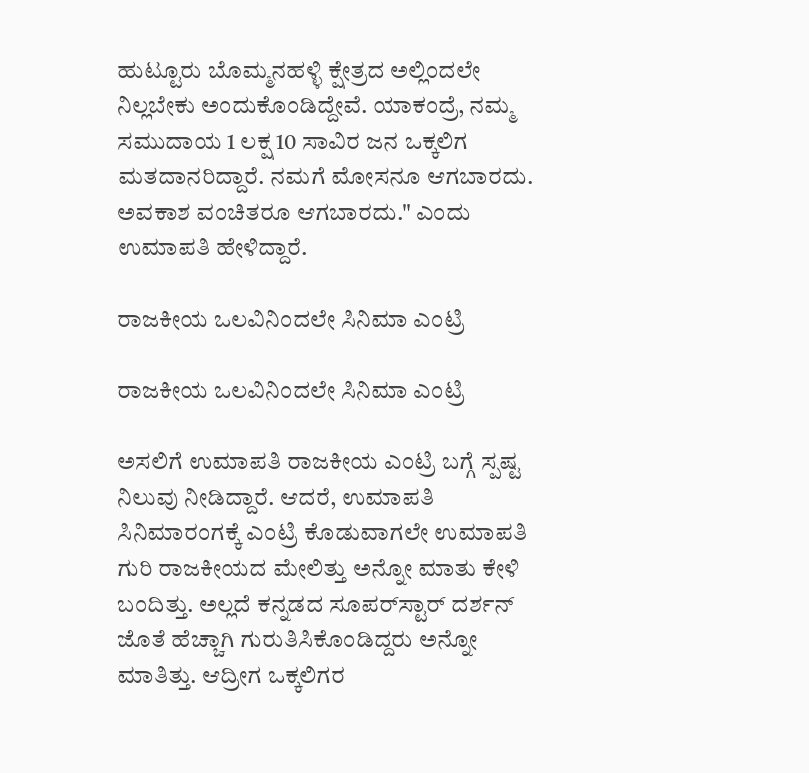ಹುಟ್ಟೂರು ಬೊಮ್ಮನಹಳ್ಳಿ ಕ್ಷೇತ್ರದ ಅಲ್ಲಿಂದಲೇ ನಿಲ್ಲಬೇಕು ಅಂದುಕೊಂಡಿದ್ದೇವೆ. ಯಾಕಂದ್ರೆ, ನಮ್ಮ ಸಮುದಾಯ 1 ಲಕ್ಷ 10 ಸಾವಿರ ಜನ ಒಕ್ಕಲಿಗ ಮತದಾನರಿದ್ದಾರೆ. ನಮಗೆ ಮೋಸನೂ ಆಗಬಾರದು. ಅವಕಾಶ ವಂಚಿತರೂ ಆಗಬಾರದು." ಎಂದು ಉಮಾಪತಿ ಹೇಳಿದ್ದಾರೆ.

ರಾಜಕೀಯ ಒಲವಿನಿಂದಲೇ ಸಿನಿಮಾ ಎಂಟ್ರಿ

ರಾಜಕೀಯ ಒಲವಿನಿಂದಲೇ ಸಿನಿಮಾ ಎಂಟ್ರಿ

ಅಸಲಿಗೆ ಉಮಾಪತಿ ರಾಜಕೀಯ ಎಂಟ್ರಿ ಬಗ್ಗೆ ಸ್ಪಷ್ಟ ನಿಲುವು ನೀಡಿದ್ದಾರೆ. ಆದರೆ, ಉಮಾಪತಿ ಸಿನಿಮಾರಂಗಕ್ಕೆ ಎಂಟ್ರಿ ಕೊಡುವಾಗಲೇ ಉಮಾಪತಿ ಗುರಿ ರಾಜಕೀಯದ ಮೇಲಿತ್ತು ಅನ್ನೋ ಮಾತು ಕೇಳಿ ಬಂದಿತ್ತು. ಅಲ್ಲದೆ ಕನ್ನಡದ ಸೂಪರ್‌ಸ್ಟಾರ್ ದರ್ಶನ್ ಜೊತೆ ಹೆಚ್ಚಾಗಿ ಗುರುತಿಸಿಕೊಂಡಿದ್ದರು ಅನ್ನೋ ಮಾತಿತ್ತು. ಆದ್ರೀಗ ಒಕ್ಕಲಿಗರ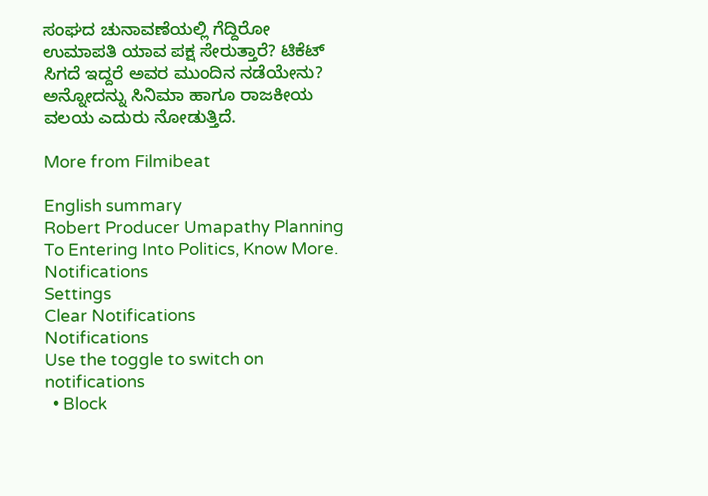ಸಂಘದ ಚುನಾವಣೆಯಲ್ಲಿ ಗೆದ್ದಿರೋ ಉಮಾಪತಿ ಯಾವ ಪಕ್ಷ ಸೇರುತ್ತಾರೆ? ಟಿಕೆಟ್ ಸಿಗದೆ ಇದ್ದರೆ ಅವರ ಮುಂದಿನ ನಡೆಯೇನು? ಅನ್ನೋದನ್ನು ಸಿನಿಮಾ ಹಾಗೂ ರಾಜಕೀಯ ವಲಯ ಎದುರು ನೋಡುತ್ತಿದೆ.

More from Filmibeat

English summary
Robert Producer Umapathy Planning To Entering Into Politics, Know More.
Notifications
Settings
Clear Notifications
Notifications
Use the toggle to switch on notifications
  • Block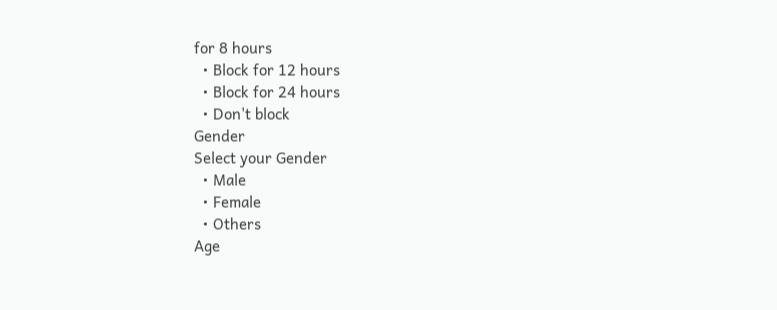for 8 hours
  • Block for 12 hours
  • Block for 24 hours
  • Don't block
Gender
Select your Gender
  • Male
  • Female
  • Others
Age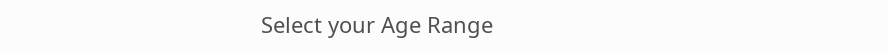Select your Age Range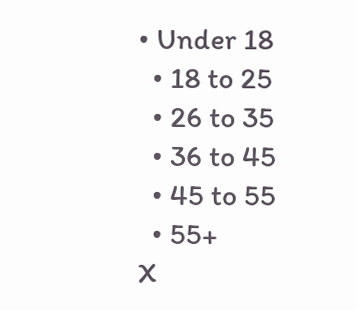• Under 18
  • 18 to 25
  • 26 to 35
  • 36 to 45
  • 45 to 55
  • 55+
X